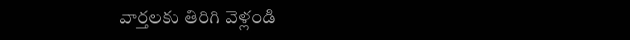వార్తలకు తిరిగి వెళ్లండి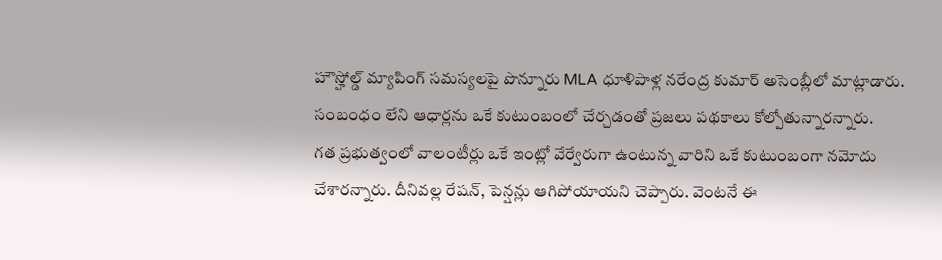హౌస్హోల్డ్ మ్యాపింగ్ సమస్యలపై పొన్నూరు MLA ధూళిపాళ్ల నరేంద్ర కుమార్ అసెంబ్లీలో మాట్లాడారు. సంబంధం లేని ఆధార్లను ఒకే కుటుంబంలో చేర్చడంతో ప్రజలు పథకాలు కోల్పోతున్నారన్నారు.
గత ప్రభుత్వంలో వాలంటీర్లు ఒకే ఇంట్లో వేర్వేరుగా ఉంటున్న వారిని ఒకే కుటుంబంగా నమోదు చేశారన్నారు. దీనివల్ల రేషన్, పెన్షన్లు ఆగిపోయాయని చెప్పారు. వెంటనే ఈ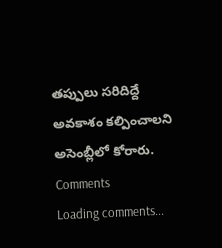తప్పులు సరిదిద్దే అవకాశం కల్పించాలని అసెంబ్లీలో కోరారు.
Comments
Loading comments...